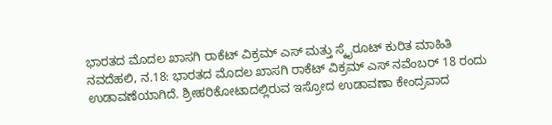ಭಾರತದ ಮೊದಲ ಖಾಸಗಿ ರಾಕೆಟ್ ವಿಕ್ರಮ್ ಎಸ್ ಮತ್ತು ಸ್ಕೈರೂಟ್ ಕುರಿತ ಮಾಹಿತಿ
ನವದೆಹಲಿ, ನ.18: ಭಾರತದ ಮೊದಲ ಖಾಸಗಿ ರಾಕೆಟ್ ವಿಕ್ರಮ್ ಎಸ್ ನವೆಂಬರ್ 18 ರಂದು ಉಡಾವಣೆಯಾಗಿದೆ. ಶ್ರೀಹರಿಕೋಟಾದಲ್ಲಿರುವ ಇಸ್ರೋದ ಉಡಾವಣಾ ಕೇಂದ್ರವಾದ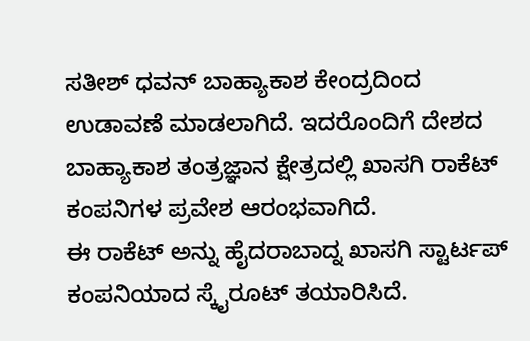ಸತೀಶ್ ಧವನ್ ಬಾಹ್ಯಾಕಾಶ ಕೇಂದ್ರದಿಂದ ಉಡಾವಣೆ ಮಾಡಲಾಗಿದೆ. ಇದರೊಂದಿಗೆ ದೇಶದ ಬಾಹ್ಯಾಕಾಶ ತಂತ್ರಜ್ಞಾನ ಕ್ಷೇತ್ರದಲ್ಲಿ ಖಾಸಗಿ ರಾಕೆಟ್ ಕಂಪನಿಗಳ ಪ್ರವೇಶ ಆರಂಭವಾಗಿದೆ.
ಈ ರಾಕೆಟ್ ಅನ್ನು ಹೈದರಾಬಾದ್ನ ಖಾಸಗಿ ಸ್ಟಾರ್ಟಪ್ ಕಂಪನಿಯಾದ ಸ್ಕೈರೂಟ್ ತಯಾರಿಸಿದೆ.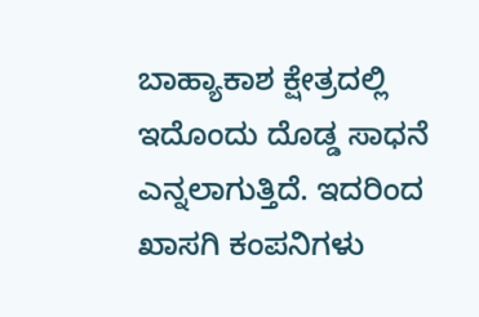ಬಾಹ್ಯಾಕಾಶ ಕ್ಷೇತ್ರದಲ್ಲಿ ಇದೊಂದು ದೊಡ್ಡ ಸಾಧನೆ ಎನ್ನಲಾಗುತ್ತಿದೆ. ಇದರಿಂದ ಖಾಸಗಿ ಕಂಪನಿಗಳು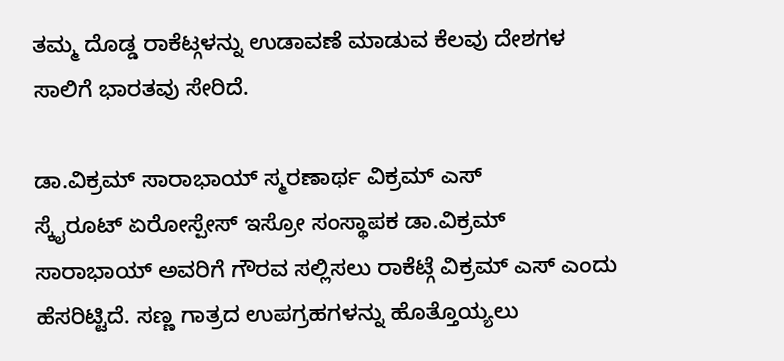ತಮ್ಮ ದೊಡ್ಡ ರಾಕೆಟ್ಗಳನ್ನು ಉಡಾವಣೆ ಮಾಡುವ ಕೆಲವು ದೇಶಗಳ ಸಾಲಿಗೆ ಭಾರತವು ಸೇರಿದೆ.

ಡಾ.ವಿಕ್ರಮ್ ಸಾರಾಭಾಯ್ ಸ್ಮರಣಾರ್ಥ ವಿಕ್ರಮ್ ಎಸ್
ಸ್ಕೈರೂಟ್ ಏರೋಸ್ಪೇಸ್ ಇಸ್ರೋ ಸಂಸ್ಥಾಪಕ ಡಾ.ವಿಕ್ರಮ್ ಸಾರಾಭಾಯ್ ಅವರಿಗೆ ಗೌರವ ಸಲ್ಲಿಸಲು ರಾಕೆಟ್ಗೆ ವಿಕ್ರಮ್ ಎಸ್ ಎಂದು ಹೆಸರಿಟ್ಟಿದೆ. ಸಣ್ಣ ಗಾತ್ರದ ಉಪಗ್ರಹಗಳನ್ನು ಹೊತ್ತೊಯ್ಯಲು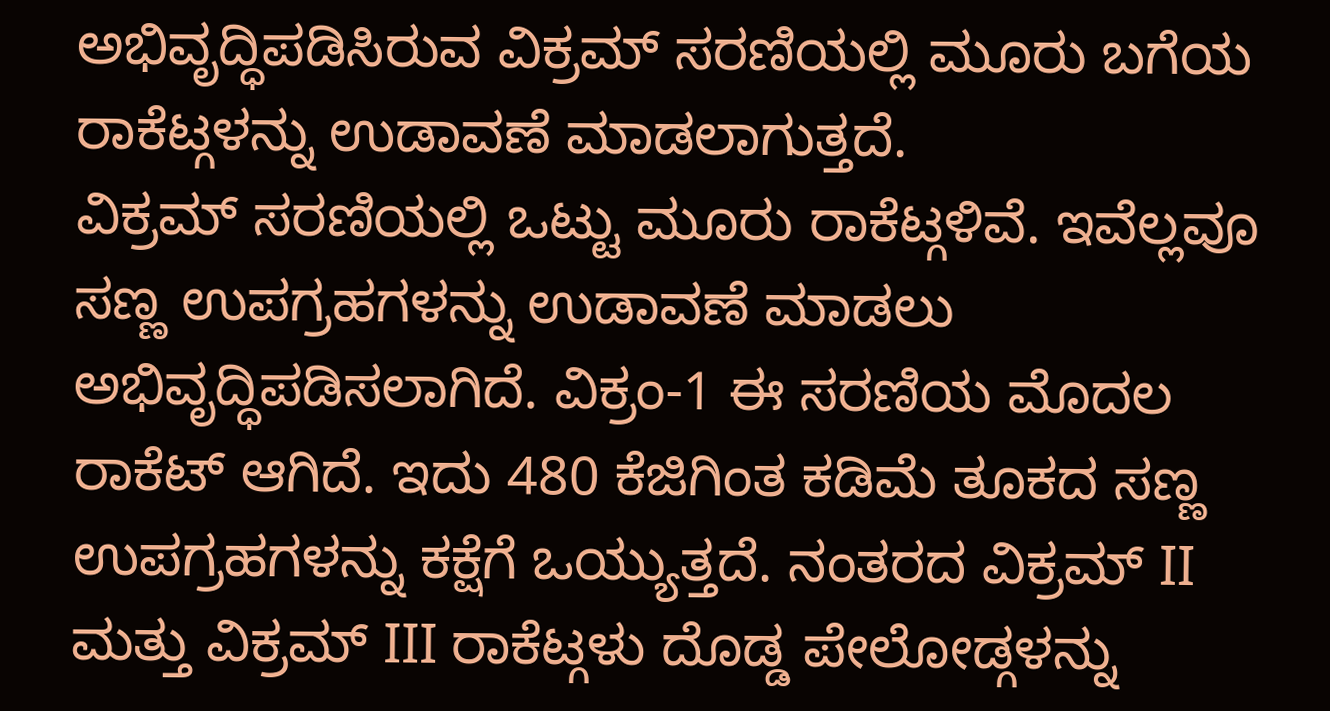ಅಭಿವೃದ್ಧಿಪಡಿಸಿರುವ ವಿಕ್ರಮ್ ಸರಣಿಯಲ್ಲಿ ಮೂರು ಬಗೆಯ ರಾಕೆಟ್ಗಳನ್ನು ಉಡಾವಣೆ ಮಾಡಲಾಗುತ್ತದೆ.
ವಿಕ್ರಮ್ ಸರಣಿಯಲ್ಲಿ ಒಟ್ಟು ಮೂರು ರಾಕೆಟ್ಗಳಿವೆ. ಇವೆಲ್ಲವೂ ಸಣ್ಣ ಉಪಗ್ರಹಗಳನ್ನು ಉಡಾವಣೆ ಮಾಡಲು ಅಭಿವೃದ್ಧಿಪಡಿಸಲಾಗಿದೆ. ವಿಕ್ರಂ-1 ಈ ಸರಣಿಯ ಮೊದಲ ರಾಕೆಟ್ ಆಗಿದೆ. ಇದು 480 ಕೆಜಿಗಿಂತ ಕಡಿಮೆ ತೂಕದ ಸಣ್ಣ ಉಪಗ್ರಹಗಳನ್ನು ಕಕ್ಷೆಗೆ ಒಯ್ಯುತ್ತದೆ. ನಂತರದ ವಿಕ್ರಮ್ II ಮತ್ತು ವಿಕ್ರಮ್ III ರಾಕೆಟ್ಗಳು ದೊಡ್ಡ ಪೇಲೋಡ್ಗಳನ್ನು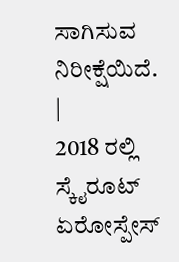ಸಾಗಿಸುವ ನಿರೀಕ್ಷೆಯಿದೆ.
|
2018 ರಲ್ಲಿ ಸ್ಕೈರೂಟ್ ಏರೋಸ್ಪೇಸ್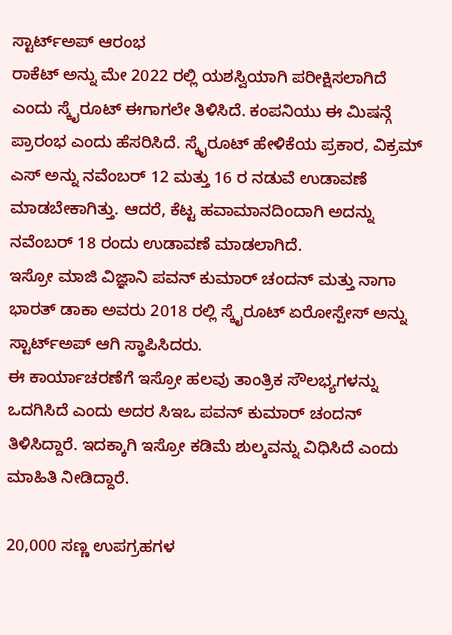ಸ್ಟಾರ್ಟ್ಅಪ್ ಆರಂಭ
ರಾಕೆಟ್ ಅನ್ನು ಮೇ 2022 ರಲ್ಲಿ ಯಶಸ್ವಿಯಾಗಿ ಪರೀಕ್ಷಿಸಲಾಗಿದೆ ಎಂದು ಸ್ಕೈರೂಟ್ ಈಗಾಗಲೇ ತಿಳಿಸಿದೆ. ಕಂಪನಿಯು ಈ ಮಿಷನ್ಗೆ ಪ್ರಾರಂಭ ಎಂದು ಹೆಸರಿಸಿದೆ. ಸ್ಕೈರೂಟ್ ಹೇಳಿಕೆಯ ಪ್ರಕಾರ, ವಿಕ್ರಮ್ ಎಸ್ ಅನ್ನು ನವೆಂಬರ್ 12 ಮತ್ತು 16 ರ ನಡುವೆ ಉಡಾವಣೆ ಮಾಡಬೇಕಾಗಿತ್ತು. ಆದರೆ, ಕೆಟ್ಟ ಹವಾಮಾನದಿಂದಾಗಿ ಅದನ್ನು ನವೆಂಬರ್ 18 ರಂದು ಉಡಾವಣೆ ಮಾಡಲಾಗಿದೆ.
ಇಸ್ರೋ ಮಾಜಿ ವಿಜ್ಞಾನಿ ಪವನ್ ಕುಮಾರ್ ಚಂದನ್ ಮತ್ತು ನಾಗಾ ಭಾರತ್ ಡಾಕಾ ಅವರು 2018 ರಲ್ಲಿ ಸ್ಕೈರೂಟ್ ಏರೋಸ್ಪೇಸ್ ಅನ್ನು ಸ್ಟಾರ್ಟ್ಅಪ್ ಆಗಿ ಸ್ಥಾಪಿಸಿದರು.
ಈ ಕಾರ್ಯಾಚರಣೆಗೆ ಇಸ್ರೋ ಹಲವು ತಾಂತ್ರಿಕ ಸೌಲಭ್ಯಗಳನ್ನು ಒದಗಿಸಿದೆ ಎಂದು ಅದರ ಸಿಇಒ ಪವನ್ ಕುಮಾರ್ ಚಂದನ್ ತಿಳಿಸಿದ್ದಾರೆ. ಇದಕ್ಕಾಗಿ ಇಸ್ರೋ ಕಡಿಮೆ ಶುಲ್ಕವನ್ನು ವಿಧಿಸಿದೆ ಎಂದು ಮಾಹಿತಿ ನೀಡಿದ್ದಾರೆ.

20,000 ಸಣ್ಣ ಉಪಗ್ರಹಗಳ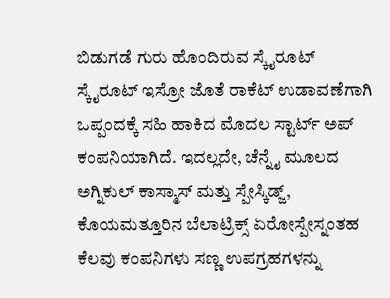ಬಿಡುಗಡೆ ಗುರು ಹೊಂದಿರುವ ಸ್ಕೈರೂಟ್
ಸ್ಕೈರೂಟ್ ಇಸ್ರೋ ಜೊತೆ ರಾಕೆಟ್ ಉಡಾವಣೆಗಾಗಿ ಒಪ್ಪಂದಕ್ಕೆ ಸಹಿ ಹಾಕಿದ ಮೊದಲ ಸ್ಟಾರ್ಟ್ ಅಪ್ ಕಂಪನಿಯಾಗಿದೆ. ಇದಲ್ಲದೇ, ಚೆನ್ನೈ ಮೂಲದ ಅಗ್ನಿಕುಲ್ ಕಾಸ್ಮಾಸ್ ಮತ್ತು ಸ್ಪೇಸ್ಕಿಡ್ಜ್, ಕೊಯಮತ್ತೂರಿನ ಬೆಲಾಟ್ರಿಕ್ಸ್ ಏರೋಸ್ಪೇಸ್ನಂತಹ ಕೆಲವು ಕಂಪನಿಗಳು ಸಣ್ಣ ಉಪಗ್ರಹಗಳನ್ನು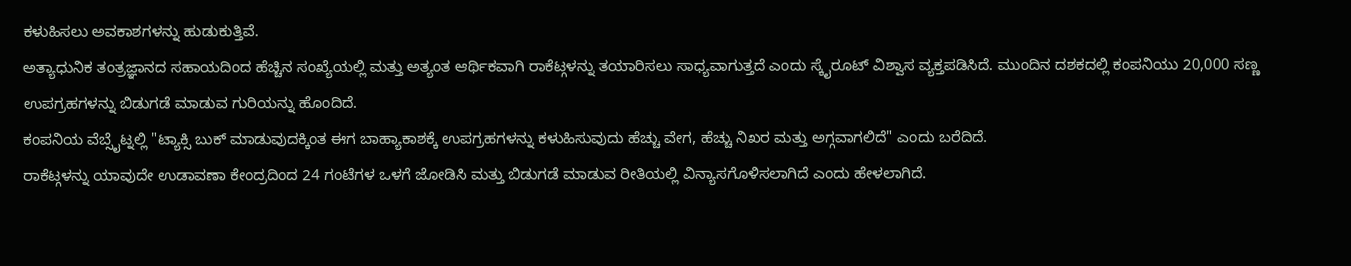ಕಳುಹಿಸಲು ಅವಕಾಶಗಳನ್ನು ಹುಡುಕುತ್ತಿವೆ.
ಅತ್ಯಾಧುನಿಕ ತಂತ್ರಜ್ಞಾನದ ಸಹಾಯದಿಂದ ಹೆಚ್ಚಿನ ಸಂಖ್ಯೆಯಲ್ಲಿ ಮತ್ತು ಅತ್ಯಂತ ಆರ್ಥಿಕವಾಗಿ ರಾಕೆಟ್ಗಳನ್ನು ತಯಾರಿಸಲು ಸಾಧ್ಯವಾಗುತ್ತದೆ ಎಂದು ಸ್ಕೈರೂಟ್ ವಿಶ್ವಾಸ ವ್ಯಕ್ತಪಡಿಸಿದೆ. ಮುಂದಿನ ದಶಕದಲ್ಲಿ ಕಂಪನಿಯು 20,000 ಸಣ್ಣ ಉಪಗ್ರಹಗಳನ್ನು ಬಿಡುಗಡೆ ಮಾಡುವ ಗುರಿಯನ್ನು ಹೊಂದಿದೆ.
ಕಂಪನಿಯ ವೆಬ್ಸೈಟ್ನಲ್ಲಿ "ಟ್ಯಾಕ್ಸಿ ಬುಕ್ ಮಾಡುವುದಕ್ಕಿಂತ ಈಗ ಬಾಹ್ಯಾಕಾಶಕ್ಕೆ ಉಪಗ್ರಹಗಳನ್ನು ಕಳುಹಿಸುವುದು ಹೆಚ್ಚು ವೇಗ, ಹೆಚ್ಚು ನಿಖರ ಮತ್ತು ಅಗ್ಗವಾಗಲಿದೆ" ಎಂದು ಬರೆದಿದೆ.
ರಾಕೆಟ್ಗಳನ್ನು ಯಾವುದೇ ಉಡಾವಣಾ ಕೇಂದ್ರದಿಂದ 24 ಗಂಟೆಗಳ ಒಳಗೆ ಜೋಡಿಸಿ ಮತ್ತು ಬಿಡುಗಡೆ ಮಾಡುವ ರೀತಿಯಲ್ಲಿ ವಿನ್ಯಾಸಗೊಳಿಸಲಾಗಿದೆ ಎಂದು ಹೇಳಲಾಗಿದೆ.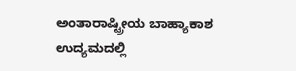ಅಂತಾರಾಷ್ಟ್ರೀಯ ಬಾಹ್ಯಾಕಾಶ ಉದ್ಯಮದಲ್ಲಿ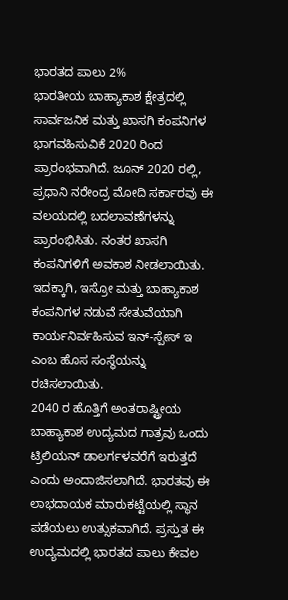ಭಾರತದ ಪಾಲು 2%
ಭಾರತೀಯ ಬಾಹ್ಯಾಕಾಶ ಕ್ಷೇತ್ರದಲ್ಲಿ ಸಾರ್ವಜನಿಕ ಮತ್ತು ಖಾಸಗಿ ಕಂಪನಿಗಳ ಭಾಗವಹಿಸುವಿಕೆ 2020 ರಿಂದ ಪ್ರಾರಂಭವಾಗಿದೆ. ಜೂನ್ 2020 ರಲ್ಲಿ, ಪ್ರಧಾನಿ ನರೇಂದ್ರ ಮೋದಿ ಸರ್ಕಾರವು ಈ ವಲಯದಲ್ಲಿ ಬದಲಾವಣೆಗಳನ್ನು ಪ್ರಾರಂಭಿಸಿತು. ನಂತರ ಖಾಸಗಿ ಕಂಪನಿಗಳಿಗೆ ಅವಕಾಶ ನೀಡಲಾಯಿತು.
ಇದಕ್ಕಾಗಿ, ಇಸ್ರೋ ಮತ್ತು ಬಾಹ್ಯಾಕಾಶ ಕಂಪನಿಗಳ ನಡುವೆ ಸೇತುವೆಯಾಗಿ ಕಾರ್ಯನಿರ್ವಹಿಸುವ ಇನ್-ಸ್ಪೇಸ್ ಇ ಎಂಬ ಹೊಸ ಸಂಸ್ಥೆಯನ್ನು ರಚಿಸಲಾಯಿತು.
2040 ರ ಹೊತ್ತಿಗೆ ಅಂತರಾಷ್ಟ್ರೀಯ ಬಾಹ್ಯಾಕಾಶ ಉದ್ಯಮದ ಗಾತ್ರವು ಒಂದು ಟ್ರಿಲಿಯನ್ ಡಾಲರ್ಗಳವರೆಗೆ ಇರುತ್ತದೆ ಎಂದು ಅಂದಾಜಿಸಲಾಗಿದೆ. ಭಾರತವು ಈ ಲಾಭದಾಯಕ ಮಾರುಕಟ್ಟೆಯಲ್ಲಿ ಸ್ಥಾನ ಪಡೆಯಲು ಉತ್ಸುಕವಾಗಿದೆ. ಪ್ರಸ್ತುತ ಈ ಉದ್ಯಮದಲ್ಲಿ ಭಾರತದ ಪಾಲು ಕೇವಲ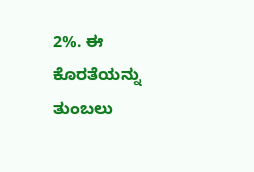2%. ಈ ಕೊರತೆಯನ್ನು ತುಂಬಲು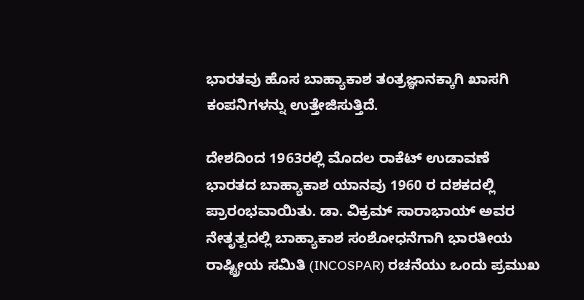ಭಾರತವು ಹೊಸ ಬಾಹ್ಯಾಕಾಶ ತಂತ್ರಜ್ಞಾನಕ್ಕಾಗಿ ಖಾಸಗಿ ಕಂಪನಿಗಳನ್ನು ಉತ್ತೇಜಿಸುತ್ತಿದೆ.

ದೇಶದಿಂದ 1963ರಲ್ಲಿ ಮೊದಲ ರಾಕೆಟ್ ಉಡಾವಣೆ
ಭಾರತದ ಬಾಹ್ಯಾಕಾಶ ಯಾನವು 1960 ರ ದಶಕದಲ್ಲಿ ಪ್ರಾರಂಭವಾಯಿತು. ಡಾ. ವಿಕ್ರಮ್ ಸಾರಾಭಾಯ್ ಅವರ ನೇತೃತ್ವದಲ್ಲಿ ಬಾಹ್ಯಾಕಾಶ ಸಂಶೋಧನೆಗಾಗಿ ಭಾರತೀಯ ರಾಷ್ಟ್ರೀಯ ಸಮಿತಿ (INCOSPAR) ರಚನೆಯು ಒಂದು ಪ್ರಮುಖ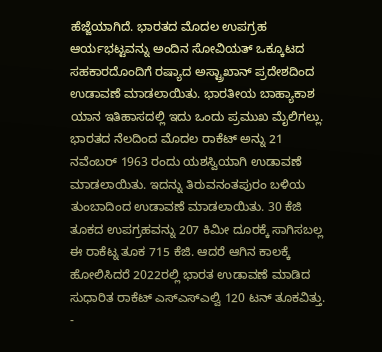ಹೆಜ್ಜೆಯಾಗಿದೆ. ಭಾರತದ ಮೊದಲ ಉಪಗ್ರಹ ಆರ್ಯಭಟ್ಟವನ್ನು ಅಂದಿನ ಸೋವಿಯತ್ ಒಕ್ಕೂಟದ ಸಹಕಾರದೊಂದಿಗೆ ರಷ್ಯಾದ ಅಸ್ಟ್ರಾಖಾನ್ ಪ್ರದೇಶದಿಂದ ಉಡಾವಣೆ ಮಾಡಲಾಯಿತು. ಭಾರತೀಯ ಬಾಹ್ಯಾಕಾಶ ಯಾನ ಇತಿಹಾಸದಲ್ಲಿ ಇದು ಒಂದು ಪ್ರಮುಖ ಮೈಲಿಗಲ್ಲು.
ಭಾರತದ ನೆಲದಿಂದ ಮೊದಲ ರಾಕೆಟ್ ಅನ್ನು 21 ನವೆಂಬರ್ 1963 ರಂದು ಯಶಸ್ವಿಯಾಗಿ ಉಡಾವಣೆ ಮಾಡಲಾಯಿತು. ಇದನ್ನು ತಿರುವನಂತಪುರಂ ಬಳಿಯ ತುಂಬಾದಿಂದ ಉಡಾವಣೆ ಮಾಡಲಾಯಿತು. 30 ಕೆಜಿ ತೂಕದ ಉಪಗ್ರಹವನ್ನು 207 ಕಿಮೀ ದೂರಕ್ಕೆ ಸಾಗಿಸಬಲ್ಲ ಈ ರಾಕೆಟ್ನ ತೂಕ 715 ಕೆಜಿ. ಆದರೆ ಆಗಿನ ಕಾಲಕ್ಕೆ ಹೋಲಿಸಿದರೆ 2022ರಲ್ಲಿ ಭಾರತ ಉಡಾವಣೆ ಮಾಡಿದ ಸುಧಾರಿತ ರಾಕೆಟ್ ಎಸ್ಎಸ್ಎಲ್ವಿ 120 ಟನ್ ತೂಕವಿತ್ತು.
-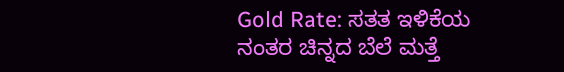Gold Rate: ಸತತ ಇಳಿಕೆಯ ನಂತರ ಚಿನ್ನದ ಬೆಲೆ ಮತ್ತೆ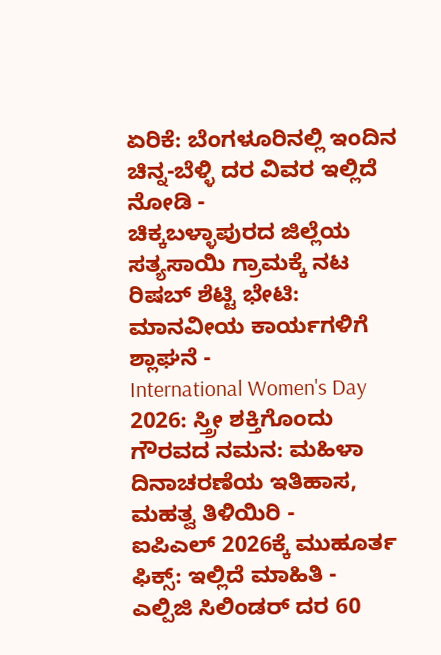ಏರಿಕೆ: ಬೆಂಗಳೂರಿನಲ್ಲಿ ಇಂದಿನ ಚಿನ್ನ-ಬೆಳ್ಳಿ ದರ ವಿವರ ಇಲ್ಲಿದೆ ನೋಡಿ -
ಚಿಕ್ಕಬಳ್ಳಾಪುರದ ಜಿಲ್ಲೆಯ ಸತ್ಯಸಾಯಿ ಗ್ರಾಮಕ್ಕೆ ನಟ ರಿಷಬ್ ಶೆಟ್ಟಿ ಭೇಟಿ: ಮಾನವೀಯ ಕಾರ್ಯಗಳಿಗೆ ಶ್ಲಾಘನೆ -
International Women's Day 2026: ಸ್ತ್ರೀ ಶಕ್ತಿಗೊಂದು ಗೌರವದ ನಮನ: ಮಹಿಳಾ ದಿನಾಚರಣೆಯ ಇತಿಹಾಸ, ಮಹತ್ವ ತಿಳಿಯಿರಿ -
ಐಪಿಎಲ್ 2026ಕ್ಕೆ ಮುಹೂರ್ತ ಫಿಕ್ಸ್: ಇಲ್ಲಿದೆ ಮಾಹಿತಿ -
ಎಲ್ಪಿಜಿ ಸಿಲಿಂಡರ್ ದರ 60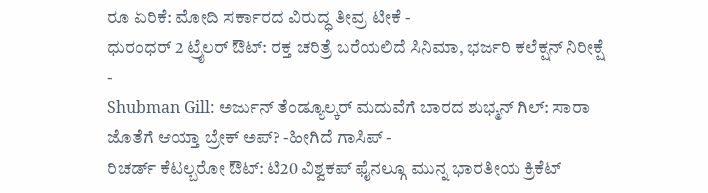ರೂ ಏರಿಕೆ: ಮೋದಿ ಸರ್ಕಾರದ ವಿರುದ್ಧ ತೀವ್ರ ಟೀಕೆ -
ಧುರಂಧರ್ 2 ಟ್ರೈಲರ್ ಔಟ್: ರಕ್ತ ಚರಿತ್ರೆ ಬರೆಯಲಿದೆ ಸಿನಿಮಾ, ಭರ್ಜರಿ ಕಲೆಕ್ಷನ್ ನಿರೀಕ್ಷೆ -
Shubman Gill: ಅರ್ಜುನ್ ತೆಂಡ್ಯೂಲ್ಕರ್ ಮದುವೆಗೆ ಬಾರದ ಶುಭ್ಮನ್ ಗಿಲ್: ಸಾರಾ ಜೊತೆಗೆ ಆಯ್ತಾ ಬ್ರೇಕ್ ಅಪ್? -ಹೀಗಿದೆ ಗಾಸಿಪ್ -
ರಿಚರ್ಡ್ ಕೆಟಲ್ಬರೋ ಔಟ್: ಟಿ20 ವಿಶ್ವಕಪ್ ಫೈನಲ್ಗೂ ಮುನ್ನ ಭಾರತೀಯ ಕ್ರಿಕೆಟ್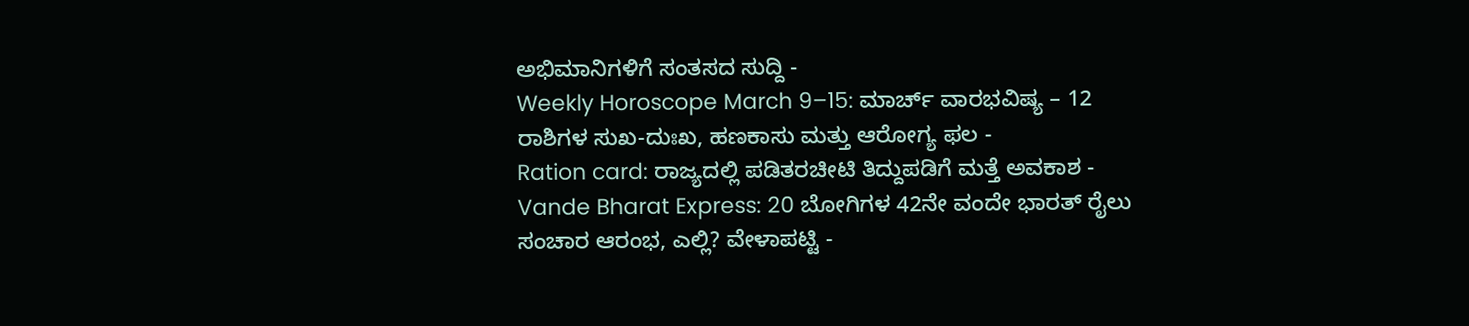ಅಭಿಮಾನಿಗಳಿಗೆ ಸಂತಸದ ಸುದ್ದಿ -
Weekly Horoscope March 9–15: ಮಾರ್ಚ್ ವಾರಭವಿಷ್ಯ – 12 ರಾಶಿಗಳ ಸುಖ-ದುಃಖ, ಹಣಕಾಸು ಮತ್ತು ಆರೋಗ್ಯ ಫಲ -
Ration card: ರಾಜ್ಯದಲ್ಲಿ ಪಡಿತರಚೀಟಿ ತಿದ್ದುಪಡಿಗೆ ಮತ್ತೆ ಅವಕಾಶ -
Vande Bharat Express: 20 ಬೋಗಿಗಳ 42ನೇ ವಂದೇ ಭಾರತ್ ರೈಲು ಸಂಚಾರ ಆರಂಭ, ಎಲ್ಲಿ? ವೇಳಾಪಟ್ಟಿ -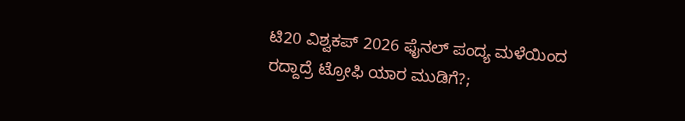ಟಿ20 ವಿಶ್ವಕಪ್ 2026 ಫೈನಲ್ ಪಂದ್ಯ ಮಳೆಯಿಂದ ರದ್ದಾದ್ರೆ ಟ್ರೋಫಿ ಯಾರ ಮುಡಿಗೆ?;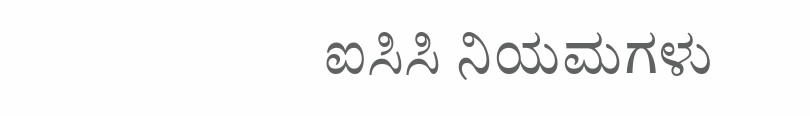ಐಸಿಸಿ ನಿಯಮಗಳು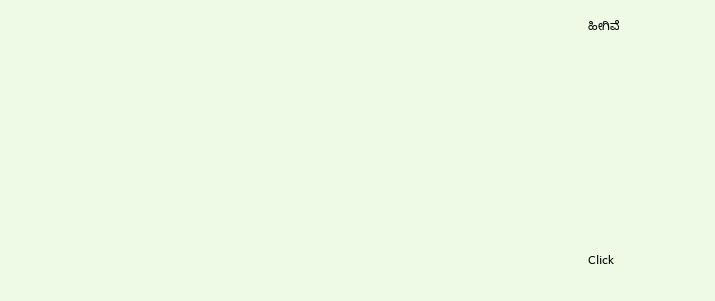ಹೀಗಿವೆ












Click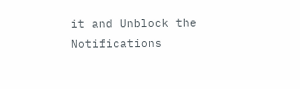it and Unblock the Notifications